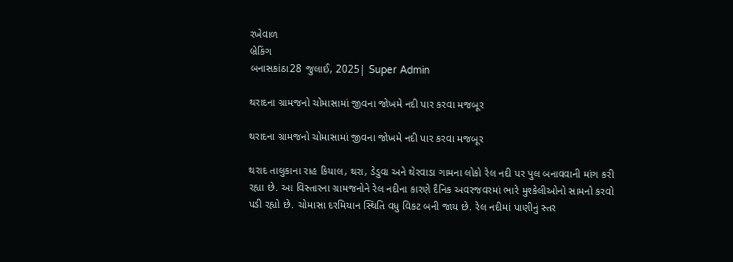રખેવાળ
બ્રેકિંગ
બનાસકાંઠા28 જુલાઈ, 2025| Super Admin

થરાદના ગ્રામજનો ચોમાસામાં જીવના જોખમે નદી પાર કરવા મજબૂર

થરાદના ગ્રામજનો ચોમાસામાં જીવના જોખમે નદી પાર કરવા મજબૂર

થરાદ તાલુકાના રાહ કિયાલ, થરા, ડેડુવા અને થેરવાડા ગામના લોકો રેલ નદી પર પુલ બનાવવાની માંગ કરી રહ્યા છે. આ વિસ્તારના ગ્રામજનોને રેલ નદીના કારણે દૈનિક અવરજવરમાં ભારે મુશ્કેલીઓનો સામનો કરવો પડી રહ્યો છે. ચોમાસા દરમિયાન સ્થિતિ વધુ વિકટ બની જાય છે. રેલ નદીમાં પાણીનું સ્તર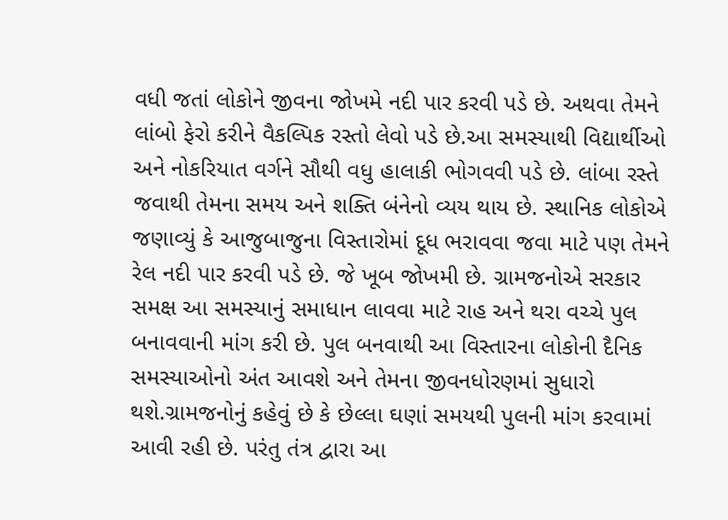વધી જતાં લોકોને જીવના જોખમે નદી પાર કરવી પડે છે. અથવા તેમને લાંબો ફેરો કરીને વૈકલ્પિક રસ્તો લેવો પડે છે.આ સમસ્યાથી વિદ્યાર્થીઓ અને નોકરિયાત વર્ગને સૌથી વધુ હાલાકી ભોગવવી પડે છે. લાંબા રસ્તે જવાથી તેમના સમય અને શક્તિ બંનેનો વ્યય થાય છે. સ્થાનિક લોકોએ જણાવ્યું કે આજુબાજુના વિસ્તારોમાં દૂધ ભરાવવા જવા માટે પણ તેમને રેલ નદી પાર કરવી પડે છે. જે ખૂબ જોખમી છે. ગ્રામજનોએ સરકાર સમક્ષ આ સમસ્યાનું સમાધાન લાવવા માટે રાહ અને થરા વચ્ચે પુલ બનાવવાની માંગ કરી છે. પુલ બનવાથી આ વિસ્તારના લોકોની દૈનિક સમસ્યાઓનો અંત આવશે અને તેમના જીવનધોરણમાં સુધારો થશે.ગ્રામજનોનું કહેવું છે કે છેલ્લા ઘણાં સમયથી પુલની માંગ કરવામાં આવી રહી છે. પરંતુ તંત્ર દ્વારા આ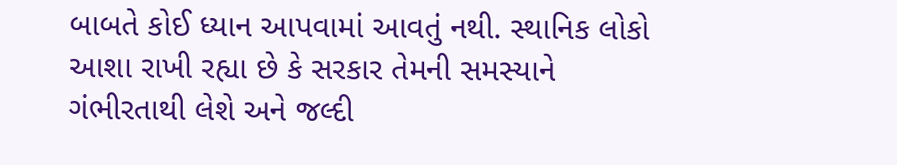બાબતે કોઈ ધ્યાન આપવામાં આવતું નથી. સ્થાનિક લોકો આશા રાખી રહ્યા છે કે સરકાર તેમની સમસ્યાને ગંભીરતાથી લેશે અને જલ્દી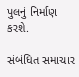પુલનું નિર્માણ કરશે.

સંબંધિત સમાચાર